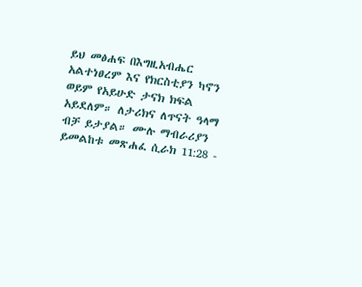ይህ መፅሐፍ በእግዚአብሔር አልተነፀረም እና የክርስቲያን ካኖን ወይም የአይሁድ ታናክ ክፍል አይደለም። ለታሪክና ለጥናት ዓላማ ብቻ ይታያል። ሙሉ ማብራሪያን ይመልከቱ መጽሐፈ ሲራክ 11:28 -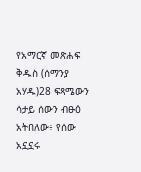የአማርኛ መጽሐፍ ቅዱስ (ሰማንያ አሃዱ)28 ፍጻሜውን ሳታይ ሰውን ብፁዕ አትበለው፥ የሰው አኗኗሩ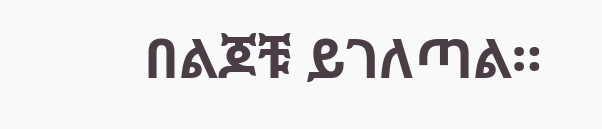በልጆቹ ይገለጣል።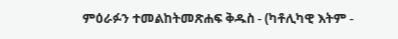ምዕራፉን ተመልከትመጽሐፍ ቅዱስ - (ካቶሊካዊ እትም -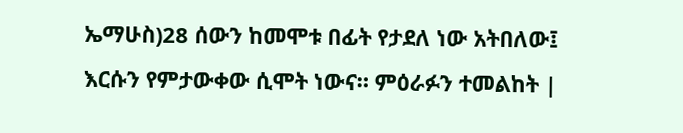ኤማሁስ)28 ሰውን ከመሞቱ በፊት የታደለ ነው አትበለው፤ እርሱን የምታውቀው ሲሞት ነውና። ምዕራፉን ተመልከት |